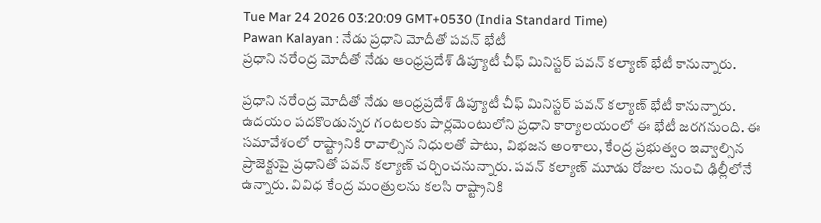Tue Mar 24 2026 03:20:09 GMT+0530 (India Standard Time)
Pawan Kalayan : నేడు ప్రధాని మోదీతో పవన్ భేటీ
ప్రధాని నరేంద్ర మోదీతో నేడు ఆంధ్రప్రదేశ్ డిప్యూటీ చీఫ్ మినిస్టర్ పవన్ కల్యాణ్ భేటీ కానున్నారు.

ప్రధాని నరేంద్ర మోదీతో నేడు ఆంధ్రప్రదేశ్ డిప్యూటీ చీఫ్ మినిస్టర్ పవన్ కల్యాణ్ భేటీ కానున్నారు. ఉదయం పదకొండున్నర గంటలకు పార్లమెంటులోని ప్రధాని కార్యాలయంలో ఈ భేటీ జరగనుంది. ఈ సమావేశంలో రాష్ట్రానికి రావాల్సిన నిధులతో పాటు, విభజన అంశాలు, కేంద్ర ప్రభుత్వం ఇవ్వాల్సిన ప్రాజెక్టుపై ప్రధానితో పవన్ కల్యాణ్ చర్చించనున్నారు. పవన్ కల్యాణ్ మూడు రోజుల నుంచి ఢిల్లీలోనే ఉన్నారు. వివిధ కేంద్ర మంత్రులను కలసి రాష్ట్రానికి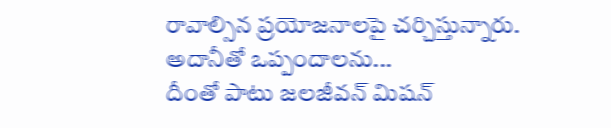రావాల్సిన ప్రయోజనాలపై చర్చిస్తున్నారు.
అదానీతో ఒప్పందాలను...
దీంతో పాటు జలజీవన్ మిషన్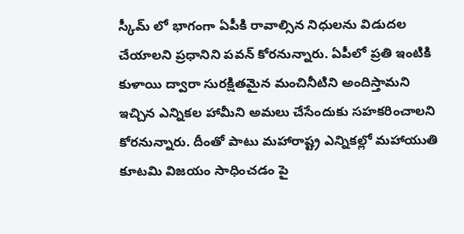స్కీమ్ లో భాగంగా ఏపీకి రావాల్సిన నిధులను విడుదల చేయాలని ప్రధానిని పవన్ కోరనున్నారు. ఏపీలో ప్రతి ఇంటికి కుళాయి ద్వారా సురక్షితమైన మంచినీటిని అందిస్తామని ఇచ్చిన ఎన్నికల హామీని అమలు చేసేందుకు సహకరించాలని కోరనున్నారు. దీంతో పాటు మహారాష్ట్ర ఎన్నికల్లో మహాయుతి కూటమి విజయం సాధించడం పై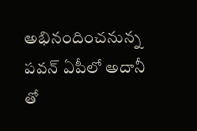అభినందించనున్న పవన్ ఏపీలో అదానీ తో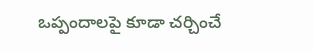ఒప్పందాలపై కూడా చర్చించే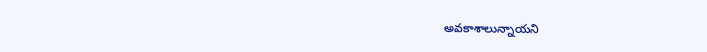అవకాశాలున్నాయని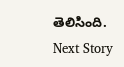తెలిసింది.
Next Story